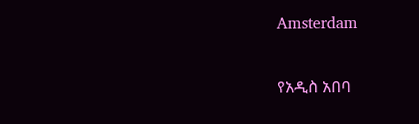Amsterdam

የአዲስ አበባ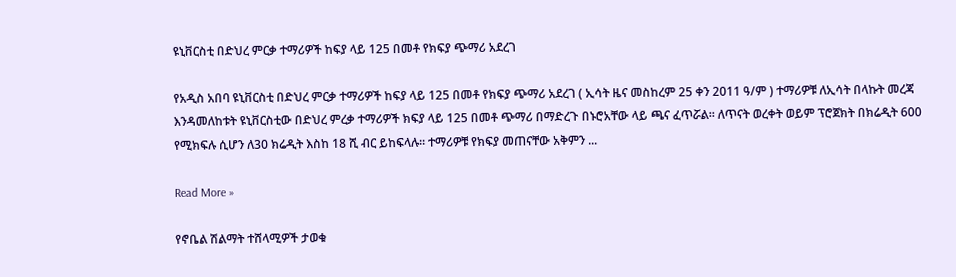ዩኒቨርስቲ በድህረ ምርቃ ተማሪዎች ከፍያ ላይ 125 በመቶ የክፍያ ጭማሪ አደረገ

የአዲስ አበባ ዩኒቨርስቲ በድህረ ምርቃ ተማሪዎች ከፍያ ላይ 125 በመቶ የክፍያ ጭማሪ አደረገ ( ኢሳት ዜና መስከረም 25 ቀን 2011 ዓ/ም ) ተማሪዎቹ ለኢሳት በላኩት መረጃ እንዳመለከቱት ዩኒቨርስቲው በድህረ ምረቃ ተማሪዎች ክፍያ ላይ 125 በመቶ ጭማሪ በማድረጉ በኑሮአቸው ላይ ጫና ፈጥሯል። ለጥናት ወረቀት ወይም ፕሮጀክት በክሬዲት 600 የሚክፍሉ ሲሆን ለ30 ክሬዲት እስከ 18 ሺ ብር ይከፍላሉ። ተማሪዎቹ የክፍያ መጠናቸው አቅምን ...

Read More »

የኖቤል ሽልማት ተሸላሚዎች ታወቁ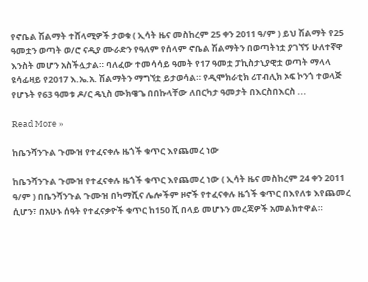የኖቤል ሽልማት ተሸላሚዎች ታወቁ ( ኢሳት ዜና መስከረም 25 ቀን 2011 ዓ/ም ) ይህ ሽልማት የ25 ዓመቷን ወጣት ወ/ሮ ናዲያ ሙራድን የዓለም የሰላም ኖቤል ሽልማትን በወጣትነቷ ያገኘኝ ሁለተኛዋ እንስት መሆን አስችሏታል። ባለፈው ተመሳሳይ ዓመት የ17 ዓመቷ ፓኪስታኒያዊቷ ወጣት ማላላ ዩሳፊዛይ የ2017 እ.ኤ.አ. ሽልማትን ማግኘቷ ይታወሳል። የዲሞክራቲክ ሪፐብሊክ ኦፍ ኮንጎ ተወላጅ የሆኑት የ63 ዓመቱ ዶ/ር ዴኒስ ሙክዌጌ በበኩላቸው ለበርካታ ዓመታት በእርስበእርስ ...

Read More »

ከቤንሻንጉል ጉሙዝ የተፈናቀሉ ዜጎች ቁጥር እየጨመረ ነው

ከቤንሻንጉል ጉሙዝ የተፈናቀሉ ዜጎች ቁጥር እየጨመረ ነው ( ኢሳት ዜና መስከረም 24 ቀን 2011 ዓ/ም ) በቤንሻንጉል ጉሙዝ በካማሺና ሌሎችም ዞኖች የተፈናቀሉ ዜጎች ቁጥር በእየለቱ እየጨመረ ሲሆን፣ በአሁኑ ሰዓት የተፈናቃዮች ቁጥር ከ150 ሺ በላይ መሆኑን መረጃዎች አመልክተዋል።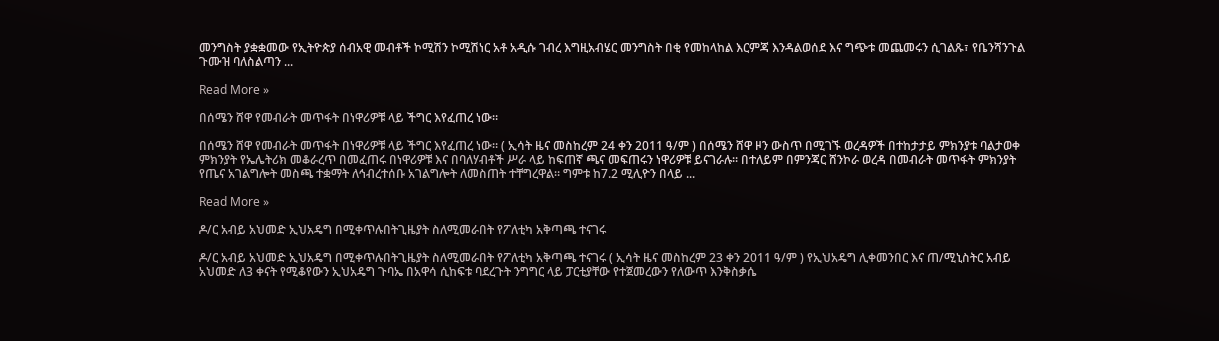መንግስት ያቋቋመው የኢትዮጵያ ሰብአዊ መብቶች ኮሚሽን ኮሚሽነር አቶ አዲሱ ገብረ እግዚአብሄር መንግስት በቂ የመከላከል እርምጃ እንዳልወሰደ እና ግጭቱ መጨመሩን ሲገልጹ፣ የቤንሻንጉል ጉሙዝ ባለስልጣን ...

Read More »

በሰሜን ሸዋ የመብራት መጥፋት በነዋሪዎቹ ላይ ችግር እየፈጠረ ነው።

በሰሜን ሸዋ የመብራት መጥፋት በነዋሪዎቹ ላይ ችግር እየፈጠረ ነው። ( ኢሳት ዜና መስከረም 24 ቀን 2011 ዓ/ም ) በሰሜን ሸዋ ዞን ውስጥ በሚገኙ ወረዳዎች በተከታታይ ምክንያቱ ባልታወቀ ምክንያት የኤሌትሪክ መቆራረጥ በመፈጠሩ በነዋሪዎቹ እና በባለሃብቶች ሥራ ላይ ከፍጠኛ ጫና መፍጠሩን ነዋሪዎቹ ይናገራሉ። በተለይም በምንጃር ሸንኮራ ወረዳ በመብራት መጥፋት ምክንያት የጤና አገልግሎት መስጫ ተቋማት ለኅብረተሰቡ አገልግሎት ለመስጠት ተቸግረዋል። ግምቱ ከ7.2 ሚሊዮን በላይ ...

Read More »

ዶ/ር አብይ አህመድ ኢህአዴግ በሚቀጥሉበትጊዜያት ስለሚመራበት የፖለቲካ አቅጣጫ ተናገሩ

ዶ/ር አብይ አህመድ ኢህአዴግ በሚቀጥሉበትጊዜያት ስለሚመራበት የፖለቲካ አቅጣጫ ተናገሩ ( ኢሳት ዜና መስከረም 23 ቀን 2011 ዓ/ም ) የኢህአዴግ ሊቀመንበር እና ጠ/ሚኒስትር አብይ አህመድ ለ3 ቀናት የሚቆየውን ኢህአዴግ ጉባኤ በአዋሳ ሲከፍቱ ባደረጉት ንግግር ላይ ፓርቲያቸው የተጀመረውን የለውጥ እንቅስቃሴ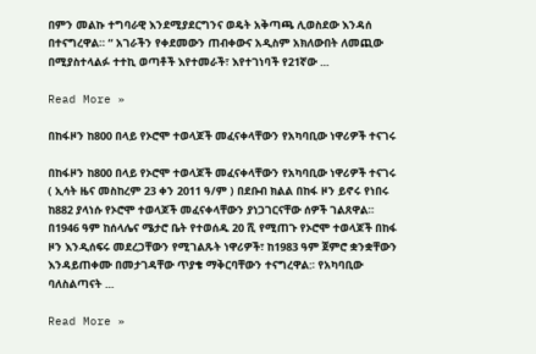በምን መልኩ ተግባራዊ እንደሚያደርግንና ወዴት አቅጣጫ ሊወስደው እንዳሰ በተናግረዋል። “ አገራችን የቀደመውን ጠብቀውና አዲስም አክለውበት ለመጪው በሚያስተላልፉ ተተኪ ወጣቶች እየተመራች፣ እየተገነባች የ21ኛው ...

Read More »

በከፋዞን ከ800 በላይ የኦሮሞ ተወላጆች መፈናቀላቸውን የአካባቢው ነዋሪዎች ተናገሩ

በከፋዞን ከ800 በላይ የኦሮሞ ተወላጆች መፈናቀላቸውን የአካባቢው ነዋሪዎች ተናገሩ ( ኢሳት ዜና መስከረም 23 ቀን 2011 ዓ/ም ) በደቡብ ክልል በከፋ ዞን ይኖሩ የነበሩ ከ882 ያላነሱ የኦሮሞ ተወላጆች መፈናቀላቸውን ያነጋገርናቸው ሰዎች ገልጸዋል። በ1946 ዓም ከሰላሌና ሜታሮ ቤት የተወሰዱ 20 ሺ የሚጠጉ የኦሮሞ ተወላጆች በከፋ ዞን እንዲሰፍሩ መደረጋቸውን የሚገልጹት ነዋሪዎች፣ ከ1983 ዓም ጀምሮ ቋንቋቸውን እንዳይጠቀሙ በመታገዳቸው ጥያቄ ማቅርባቸውን ተናግረዋል:፡ የአካባቢው ባለስልጣናት ...

Read More »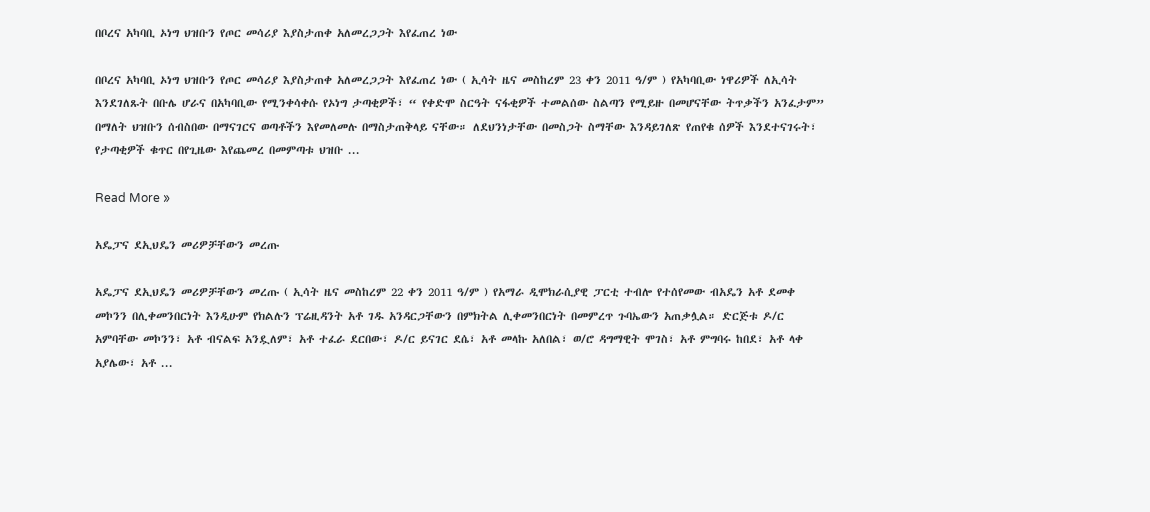በቦረና አካባቢ ኦነግ ህዝቡን የጦር መሳሪያ እያስታጠቀ አለመረጋጋት እየፈጠረ ነው

በቦረና አካባቢ ኦነግ ህዝቡን የጦር መሳሪያ እያስታጠቀ አለመረጋጋት እየፈጠረ ነው ( ኢሳት ዜና መስከረም 23 ቀን 2011 ዓ/ም ) የአካባቢው ነዋሪዎች ለኢሳት እንደገለጹት በቡሌ ሆራና በአካባቢው የሚንቀሳቀሱ የኦነግ ታጣቂዎች፣ “ የቀድሞ ስርዓት ናፋቂዎች ተመልሰው ስልጣን የሚይዙ በመሆናቸው ትጥቃችን አንፈታም” በማለት ህዝቡን ሰብስበው በማናገርና ወጣቶችን እየመለመሉ በማስታጠቅላይ ናቸው። ለደህንነታቸው በመስጋት ስማቸው እንዳይገለጽ የጠየቁ ሰዎች እንደተናገሩት፣ የታጣቂዎች ቁጥር በየጊዜው እየጨመረ በመምጣቱ ህዝቡ ...

Read More »

አዴፓና ደኢህዴን መሪዎቻቸውን መረጡ

አዴፓና ደኢህዴን መሪዎቻቸውን መረጡ ( ኢሳት ዜና መስከረም 22 ቀን 2011 ዓ/ም ) የአማራ ዲሞክራሲያዊ ፓርቲ ተብሎ የተሰየመው ብአዴን አቶ ደመቀ መኮንን በሊቀመንበርነት እንዲሁም የክልሉን ፕሬዚዳንት አቶ ገዱ አንዳርጋቸውን በምክትል ሊቀመንበርነት በመምረጥ ጉባኤውን አጠቃሏል። ድርጅቱ ዶ/ር አምባቸው መኮንን፣ አቶ ብናልፍ አንዷለም፣ አቶ ተፈራ ደርበው፣ ዶ/ር ይናገር ደሴ፣ አቶ መላኩ አለበል፣ ወ/ሮ ዳግማዊት ሞገስ፣ አቶ ምግባሩ ከበደ፣ አቶ ላቀ አያሌው፣ አቶ ...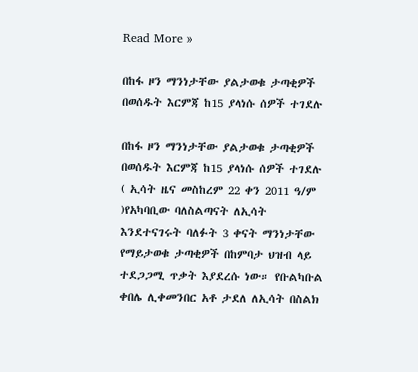Read More »

በከፋ ዞን ማንነታቸው ያልታወቁ ታጣቂዎች በወሰዱት እርምጃ ከ15 ያላነሱ ሰዎች ተገደሉ

በከፋ ዞን ማንነታቸው ያልታወቁ ታጣቂዎች በወሰዱት እርምጃ ከ15 ያላነሱ ሰዎች ተገደሉ ( ኢሳት ዜና መስከረም 22 ቀን 2011 ዓ/ም )የአካባቢው ባለስልጣናት ለኢሳት እንደተናገሩት ባለፉት 3 ቀናት ማንነታቸው የማይታወቁ ታጣቂዎች በከምባታ ህዝብ ላይ ተደጋጋሚ ጥቃት እያደረሱ ነው። የቡልካቡል ቀበሌ ሊቀመንበር አቶ ታደለ ለኢሳት በስልክ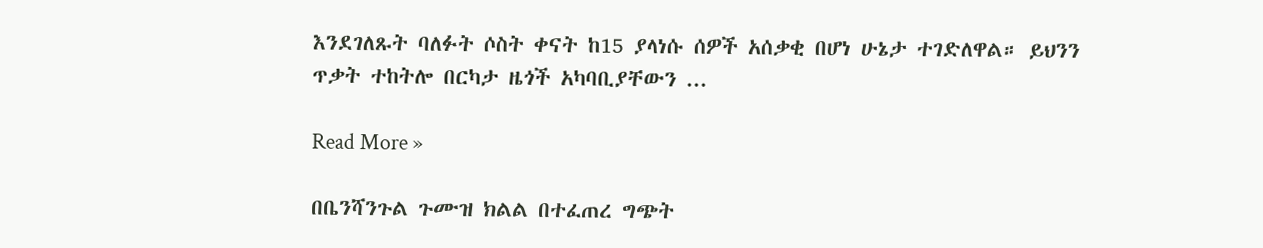እንደገለጹት ባለፉት ሶስት ቀናት ከ15 ያላነሱ ሰዎች አሰቃቂ በሆነ ሁኔታ ተገድለዋል። ይህንን ጥቃት ተከትሎ በርካታ ዜጎች አካባቢያቸውን ...

Read More »

በቤንሻንጉል ጉሙዝ ክልል በተፈጠረ ግጭት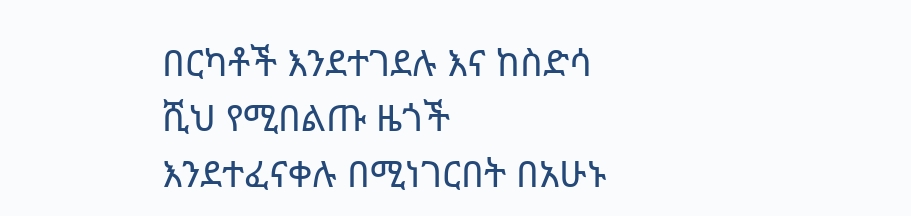በርካቶች እንደተገደሉ እና ከስድሳ ሺህ የሚበልጡ ዜጎች እንደተፈናቀሉ በሚነገርበት በአሁኑ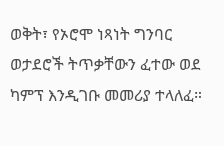ወቅት፣ የኦሮሞ ነጻነት ግንባር ወታደሮች ትጥቃቸውን ፈተው ወደ ካምፕ እንዲገቡ መመሪያ ተላለፈ።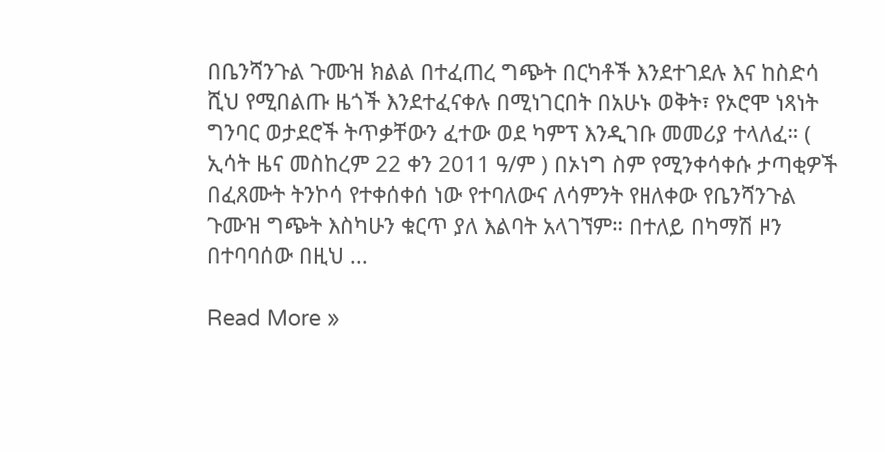በቤንሻንጉል ጉሙዝ ክልል በተፈጠረ ግጭት በርካቶች እንደተገደሉ እና ከስድሳ ሺህ የሚበልጡ ዜጎች እንደተፈናቀሉ በሚነገርበት በአሁኑ ወቅት፣ የኦሮሞ ነጻነት ግንባር ወታደሮች ትጥቃቸውን ፈተው ወደ ካምፕ እንዲገቡ መመሪያ ተላለፈ። ( ኢሳት ዜና መስከረም 22 ቀን 2011 ዓ/ም ) በኦነግ ስም የሚንቀሳቀሱ ታጣቂዎች በፈጸሙት ትንኮሳ የተቀሰቀሰ ነው የተባለውና ለሳምንት የዘለቀው የቤንሻንጉል ጉሙዝ ግጭት እስካሁን ቁርጥ ያለ እልባት አላገኘም። በተለይ በካማሽ ዞን በተባባሰው በዚህ ...

Read More »